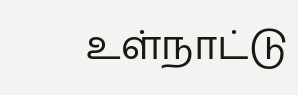உள்நாட்டு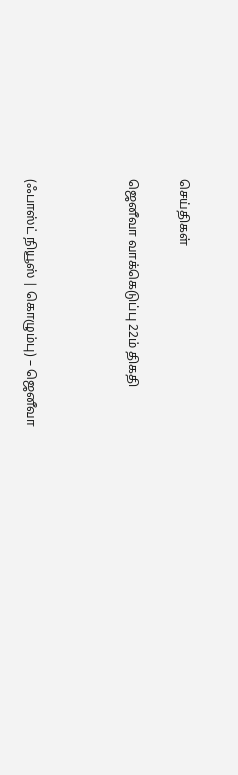செய்திகள்

ஜெனீவா வாக்கெடுப்பு 22ம் திகதி



(ஃபாஸ்ட் நியூஸ் | கொழும்பு) – ஜெனீவா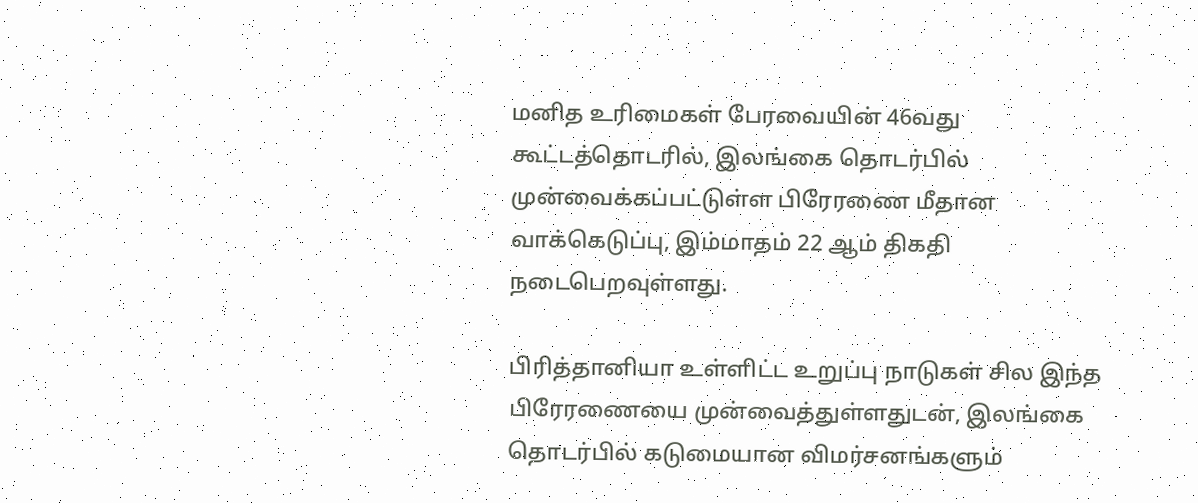மனித உரிமைகள் பேரவையின் 46வது கூட்டத்தொடரில், இலங்கை தொடர்பில் முன்வைக்கப்பட்டுள்ள பிரேரணை மீதான வாக்கெடுப்பு, இம்மாதம் 22 ஆம் திகதி நடைபெறவுள்ளது.

பிரித்தானியா உள்ளிட்ட உறுப்பு நாடுகள் சில இந்த பிரேரணையை முன்வைத்துள்ளதுடன், இலங்கை தொடர்பில் கடுமையான விமர்சனங்களும்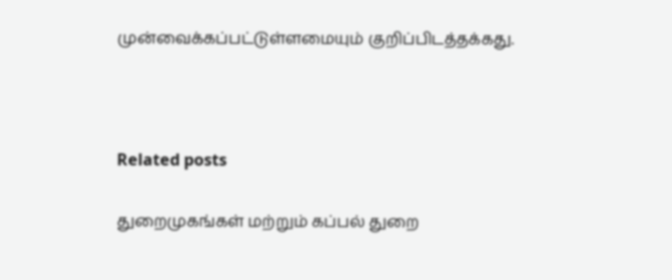முன்வைக்கப்பட்டுள்ளமையும் குறிப்பிடத்தக்கது.



Related posts

துறைமுகங்கள் மற்றும் கப்பல் துறை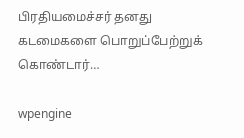பிரதியமைச்சர் தனது கடமைகளை பொறுப்பேற்றுக் கொண்டார்…

wpengine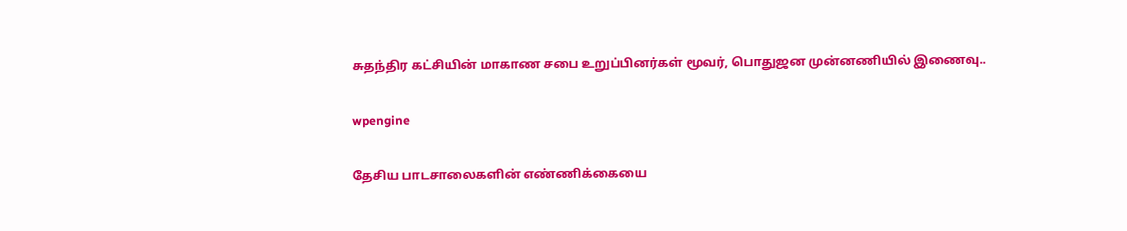சுதந்திர கட்சியின் மாகாண சபை உறுப்பினர்கள் மூவர், பொதுஜன முன்னணியில் இணைவு..

wpengine

தேசிய பாடசாலைகளின் எண்ணிக்கையை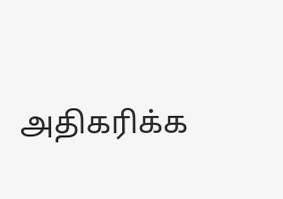அதிகரிக்க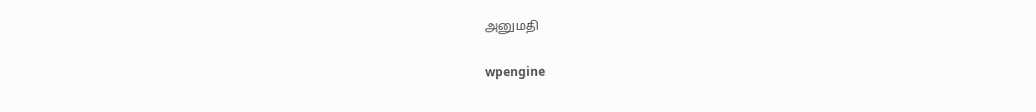அனுமதி

wpengine